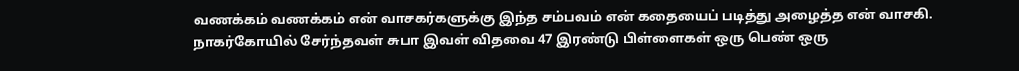வணக்கம் வணக்கம் என் வாசகர்களுக்கு இந்த சம்பவம் என் கதையைப் படித்து அழைத்த என் வாசகி. நாகர்கோயில் சேர்ந்தவள் சுபா இவள் விதவை 47 இரண்டு பிள்ளைகள் ஒரு பெண் ஒரு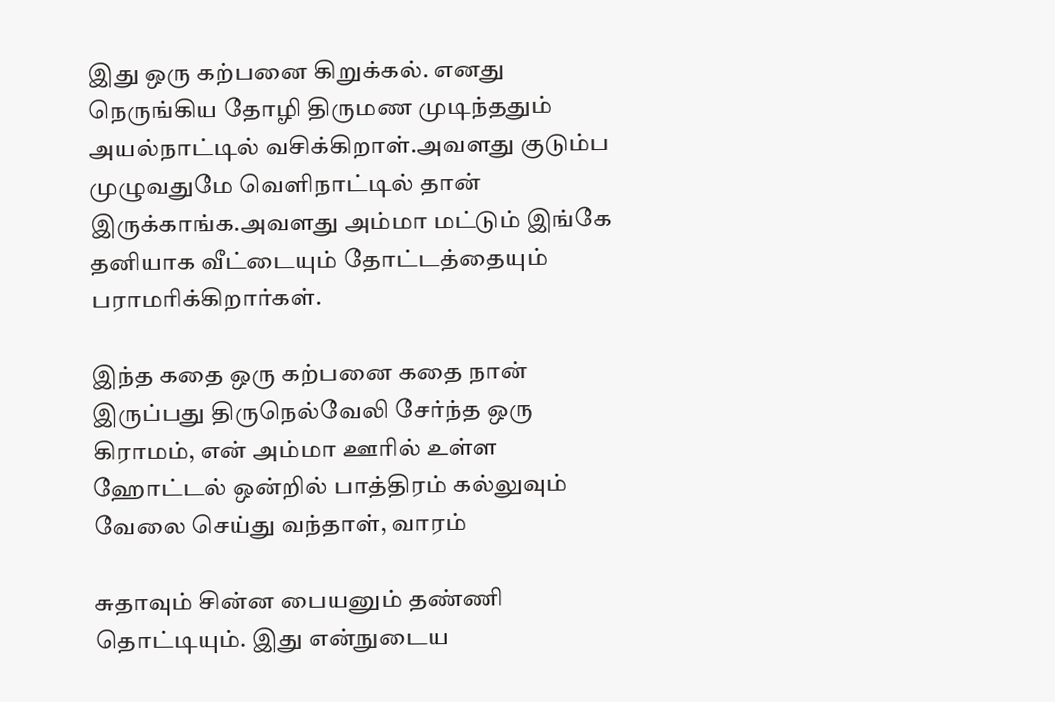இது ஒரு கற்பனை கிறுக்கல். எனது நெருங்கிய தோழி திருமண முடிந்ததும் அயல்நாட்டில் வசிக்கிறாள்.அவளது குடும்ப முழுவதுமே வெளிநாட்டில் தான் இருக்காங்க.அவளது அம்மா மட்டும் இங்கே தனியாக வீட்டையும் தோட்டத்தையும் பராமரிக்கிறார்கள்.

இந்த கதை ஒரு கற்பனை கதை நான் இருப்பது திருநெல்வேலி சேர்ந்த ஒரு கிராமம், என் அம்மா ஊரில் உள்ள ஹோட்டல் ஒன்றில் பாத்திரம் கல்லுவும் வேலை செய்து வந்தாள், வாரம்

சுதாவும் சின்ன பையனும் தண்ணி தொட்டியும். இது என்நுடைய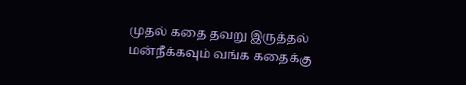முதல் கதை தவறு இருத்தல் மன்நீக்கவும் வங்க கதைக்கு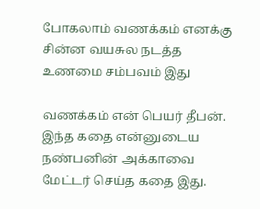போகலாம் வணக்கம் எனக்கு சின்ன வயசுல நடத்த உணமை சம்பவம் இது

வணக்கம் என் பெயர் தீபன். இந்த கதை என்னுடைய நண்பனின் அக்காவை மேட்டர் செய்த கதை இது.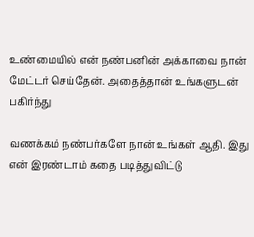உண்மையில் என் நண்பனின் அக்காவை நான் மேட்டர் செய்தேன். அதைத்தான் உங்களுடன் பகிர்ந்து

வணக்கம் நண்பர்களே நான் உங்கள் ஆதி. இது என் இரண்டாம் கதை படித்துவிட்டு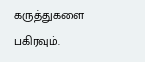கருத்துகளை பகிரவும்.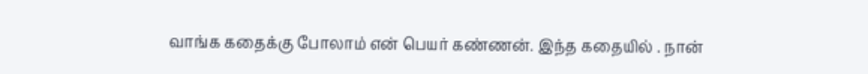வாங்க கதைக்கு போலாம் என் பெயர் கண்ணன். இந்த கதையில் . நான்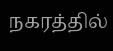நகரத்தில்